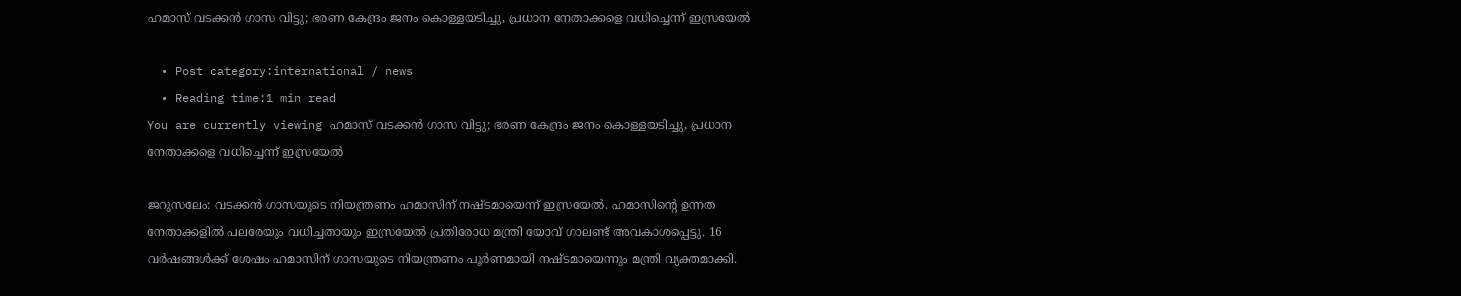ഹമാസ് വടക്കൻ ഗാസ വിട്ടു; ഭരണ കേന്ദ്രം ജനം കൊള്ളയടിച്ചു, പ്രധാന നേതാക്കളെ വധിച്ചെന്ന് ഇസ്രയേല്‍

  • Post category:international / news
  • Reading time:1 min read
You are currently viewing ഹമാസ് വടക്കൻ ഗാസ വിട്ടു; ഭരണ കേന്ദ്രം ജനം കൊള്ളയടിച്ചു, പ്രധാന നേതാക്കളെ വധിച്ചെന്ന് ഇസ്രയേല്‍

ജറുസലേം: വടക്കൻ ഗാസയുടെ നിയന്ത്രണം ഹമാസിന് നഷ്ടമായെന്ന് ഇസ്രയേല്‍. ഹമാസിൻ്റെ ഉന്നത നേതാക്കളില്‍ പലരേയും വധിച്ചതായും ഇസ്രയേല്‍ പ്രതിരോധ മന്ത്രി യോവ് ഗാലണ്ട് അവകാശപ്പെട്ടു. 16 വര്‍ഷങ്ങള്‍ക്ക് ശേഷം ഹമാസിന് ഗാസയുടെ നിയന്ത്രണം പൂര്‍ണമായി നഷ്ടമായെന്നും മന്ത്രി വ്യക്തമാക്കി.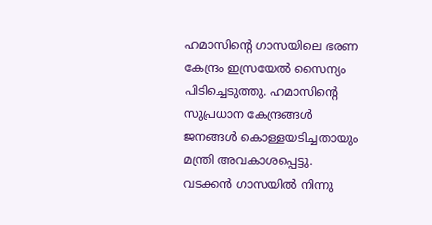ഹമാസിൻ്റെ ഗാസയിലെ ഭരണ കേന്ദ്രം ഇസ്രയേല്‍ സൈന്യം പിടിച്ചെടുത്തു. ഹമാസിൻ്റെ സുപ്രധാന കേന്ദ്രങ്ങള്‍ ജനങ്ങള്‍ കൊള്ളയടിച്ചതായും മന്ത്രി അവകാശപ്പെട്ടു. വടക്കൻ ഗാസയില്‍ നിന്നു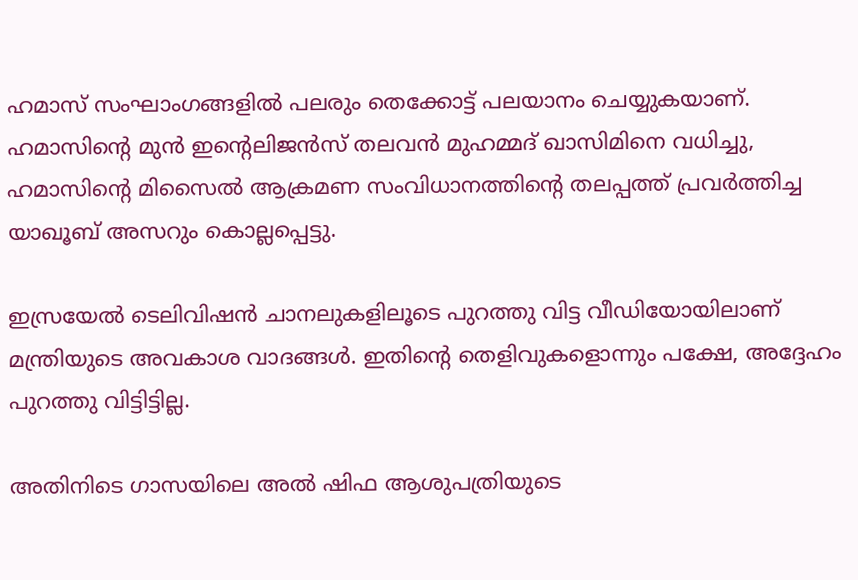ഹമാസ് സംഘാംഗങ്ങളില്‍ പലരും തെക്കോട്ട് പലയാനം ചെയ്യുകയാണ്. ഹമാസിൻ്റെ മുൻ ഇൻ്റെലിജൻസ് തലവൻ മുഹമ്മദ് ഖാസിമിനെ വധിച്ചു, ഹമാസിൻ്റെ മിസൈല്‍ ആക്രമണ സംവിധാനത്തിൻ്റെ തലപ്പത്ത് പ്രവര്‍ത്തിച്ച യാഖൂബ് അസറും കൊല്ലപ്പെട്ടു.

ഇസ്രയേല്‍ ടെലിവിഷൻ ചാനലുകളിലൂടെ പുറത്തു വിട്ട വീഡിയോയിലാണ് മന്ത്രിയുടെ അവകാശ വാദങ്ങള്‍. ഇതിൻ്റെ തെളിവുകളൊന്നും പക്ഷേ, അദ്ദേഹം പുറത്തു വിട്ടിട്ടില്ല.

അതിനിടെ ഗാസയിലെ അല്‍ ഷിഫ ആശുപത്രിയുടെ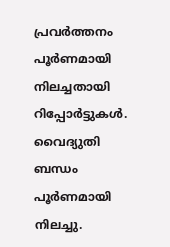പ്രവര്‍ത്തനം പൂര്‍ണമായി നിലച്ചതായി റിപ്പോര്‍ട്ടുകള്‍. വൈദ്യുതി ബന്ധം പൂര്‍ണമായി നിലച്ചു.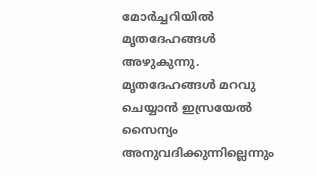മോര്‍ച്ചറിയില്‍ മൃതദേഹങ്ങള്‍ അഴുകുന്നു. മൃതദേഹങ്ങള്‍ മറവു ചെയ്യാൻ ഇസ്രയേല്‍ സൈന്യം അനുവദിക്കുന്നില്ലെന്നും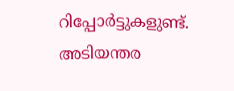റിപ്പോര്‍ട്ടുകളുണ്ട്. അടിയന്തര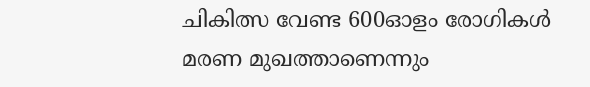ചികിത്സ വേണ്ട 600ഓളം രോഗികള്‍ മരണ മുഖത്താണെന്നും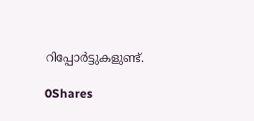റിപ്പോര്‍ട്ടുകളുണ്ട്.

0Shares